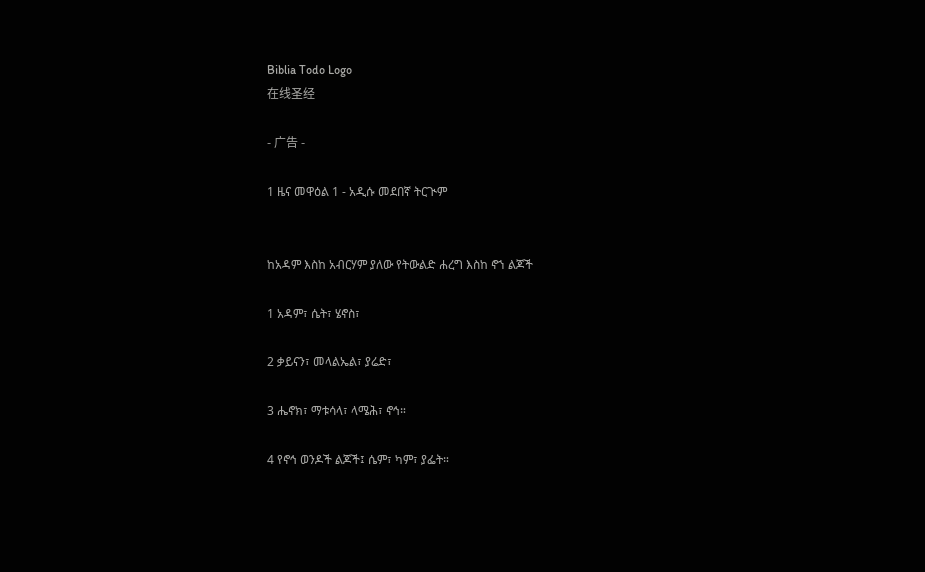Biblia Todo Logo
在线圣经

- 广告 -

1 ዜና መዋዕል 1 - አዲሱ መደበኛ ትርጒም


ከአዳም እስከ አብርሃም ያለው የትውልድ ሐረግ እስከ ኖኀ ልጆች

1 አዳም፣ ሴት፣ ሄኖስ፣

2 ቃይናን፣ መላልኤል፣ ያሬድ፣

3 ሔኖክ፣ ማቱሳላ፣ ላሜሕ፣ ኖኅ።

4 የኖኅ ወንዶች ልጆች፤ ሴም፣ ካም፣ ያፌት።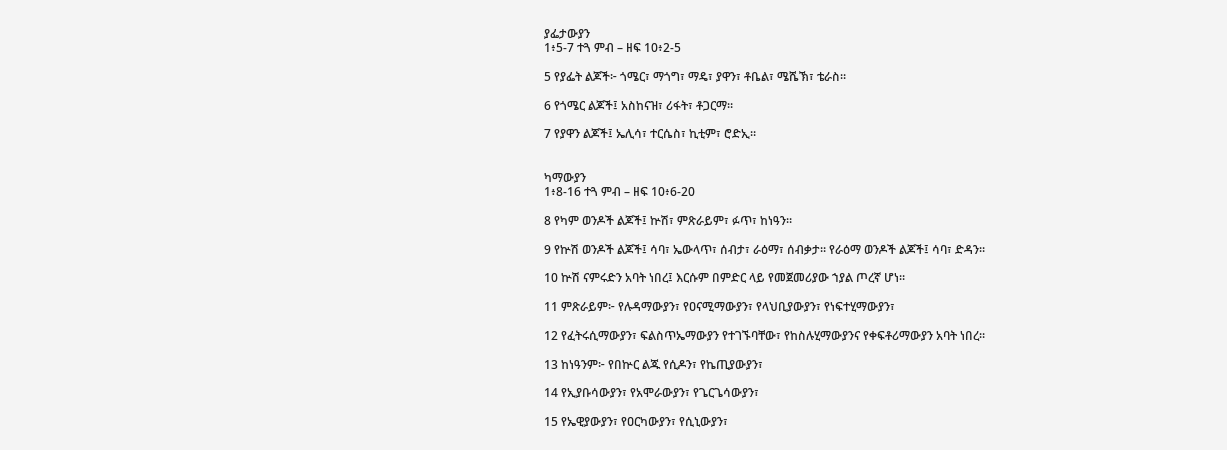ያፌታውያን
1፥5-7 ተጓ ምብ – ዘፍ 10፥2-5

5 የያፌት ልጆች፦ ጎሜር፣ ማጎግ፣ ማዴ፣ ያዋን፣ ቶቤል፣ ሜሼኽ፣ ቴራስ።

6 የጎሜር ልጆች፤ አስከናዝ፣ ሪፋት፣ ቶጋርማ።

7 የያዋን ልጆች፤ ኤሊሳ፣ ተርሴስ፣ ኪቲም፣ ሮድኢ።


ካማውያን
1፥8-16 ተጓ ምብ – ዘፍ 10፥6-20

8 የካም ወንዶች ልጆች፤ ኵሽ፣ ምጽራይም፣ ፉጥ፣ ከነዓን።

9 የኵሽ ወንዶች ልጆች፤ ሳባ፣ ኤውላጥ፣ ሰብታ፣ ራዕማ፣ ሰብቃታ። የራዕማ ወንዶች ልጆች፤ ሳባ፣ ድዳን።

10 ኵሽ ናምሩድን አባት ነበረ፤ እርሱም በምድር ላይ የመጀመሪያው ኀያል ጦረኛ ሆነ።

11 ምጽራይም፦ የሉዳማውያን፣ የዐናሚማውያን፣ የላህቢያውያን፣ የነፍተሂማውያን፣

12 የፈትሩሲማውያን፣ ፍልስጥኤማውያን የተገኙባቸው፣ የከስሉሂማውያንና የቀፍቶሪማውያን አባት ነበረ።

13 ከነዓንም፦ የበኵር ልጁ የሲዶን፣ የኬጢያውያን፣

14 የኢያቡሳውያን፣ የአሞራውያን፣ የጌርጌሳውያን፣

15 የኤዊያውያን፣ የዐርካውያን፣ የሲኒውያን፣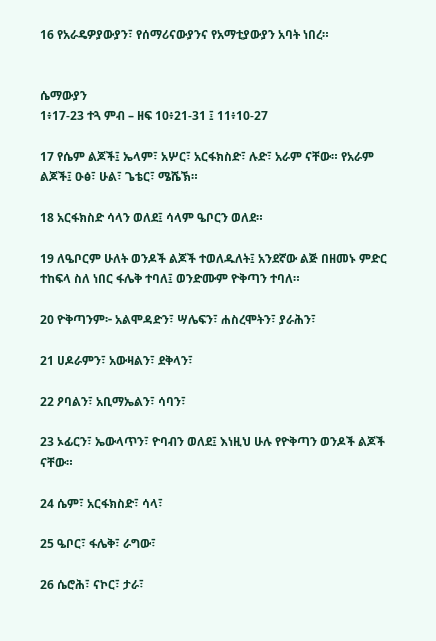16 የአራዴዎያውያን፣ የሰማሪናውያንና የአማቲያውያን አባት ነበረ።


ሴማውያን
1፥17-23 ተጓ ምብ – ዘፍ 10፥21-31 ፤ 11፥10-27

17 የሴም ልጆች፤ ኤላም፣ አሦር፣ አርፋክስድ፣ ሉድ፣ አራም ናቸው። የአራም ልጆች፤ ዑፅ፣ ሁል፣ ጌቴር፣ ሜሼኽ።

18 አርፋክስድ ሳላን ወለደ፤ ሳላም ዔቦርን ወለደ።

19 ለዔቦርም ሁለት ወንዶች ልጆች ተወለዱለት፤ አንደኛው ልጅ በዘመኑ ምድር ተከፍላ ስለ ነበር ፋሌቅ ተባለ፤ ወንድሙም ዮቅጣን ተባለ።

20 ዮቅጣንም፦ አልሞዳድን፣ ሣሌፍን፣ ሐስረሞትን፣ ያራሕን፣

21 ሀዶራምን፣ አውዛልን፣ ደቅላን፣

22 ዖባልን፣ አቢማኤልን፣ ሳባን፣

23 ኦፊርን፣ ኤውላጥን፣ ዮባብን ወለደ፤ እነዚህ ሁሉ የዮቅጣን ወንዶች ልጆች ናቸው።

24 ሴም፣ አርፋክስድ፣ ሳላ፣

25 ዔቦር፣ ፋሌቅ፣ ራግው፣

26 ሴሮሕ፣ ናኮር፣ ታራ፣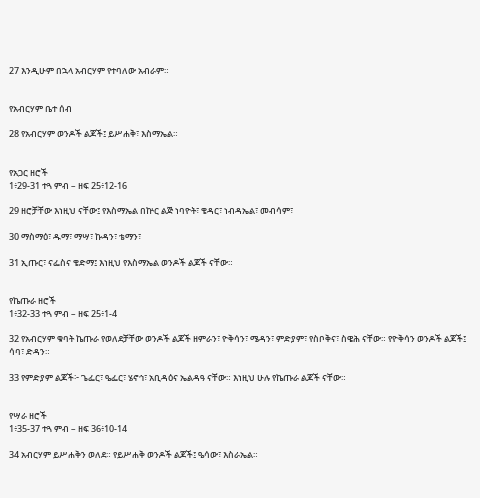27 እንዲሁም በኋላ አብርሃም የተባለው አብራም።


የአብርሃም ቤተ ሰብ

28 የአብርሃም ወንዶች ልጆች፤ ይሥሐቅ፣ እስማኤል።


የአጋር ዘሮች
1፥29-31 ተጓ ምብ – ዘፍ 25፥12-16

29 ዘሮቻቸው እነዚህ ናቸው፤ የእስማኤል በኵር ልጅ ነባዮት፣ ቄዳር፣ ነብዳኤል፣ መብሳም፣

30 ማስማዕ፣ ዱማ፣ ማሣ፣ ኩዳን፣ ቴማን፣

31 ኢጡር፣ ናፌስና ቄድማ፤ እነዚህ የእስማኤል ወንዶች ልጆች ናቸው።


የኬጡራ ዘሮች
1፥32-33 ተጓ ምብ – ዘፍ 25፥1-4

32 የአብርሃም ቁባት ኬጡራ የወለደቻቸው ወንዶች ልጆች ዘምራን፣ ዮቅሳን፣ ሜዳን፣ ምድያም፣ የስቦቅና፣ ስዌሕ ናቸው። የዮቅሳን ወንዶች ልጆች፤ ሳባ፣ ድዳን።

33 የምድያም ልጆች፦ ጌፌር፣ ዔፌር፣ ሄኖኅ፣ አቢዳዕና ኤልዳዓ ናቸው። እነዚህ ሁሉ የኬጡራ ልጆች ናቸው።


የሣራ ዘሮች
1፥35-37 ተጓ ምብ – ዘፍ 36፥10-14

34 አብርሃም ይሥሐቅን ወለደ። የይሥሐቅ ወንዶች ልጆች፤ ዔሳው፣ እስራኤል።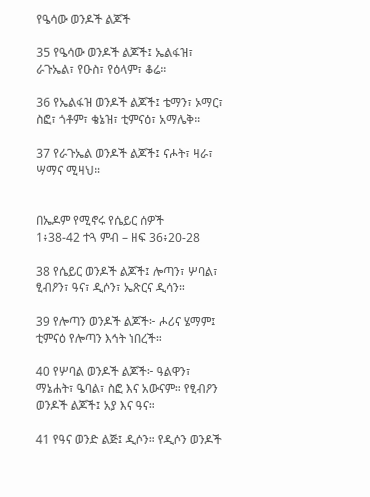የዔሳው ወንዶች ልጆች

35 የዔሳው ወንዶች ልጆች፤ ኤልፋዝ፣ ራጉኤል፣ የዑስ፣ የዕላም፣ ቆሬ።

36 የኤልፋዝ ወንዶች ልጆች፤ ቴማን፣ ኦማር፣ ስፎ፣ ጎቶም፣ ቄኔዝ፣ ቲምናዕ፣ አማሌቅ።

37 የራጉኤል ወንዶች ልጆች፤ ናሖት፣ ዛራ፣ ሣማና ሚዛህ።


በኤዶም የሚኖሩ የሴይር ሰዎች
1፥38-42 ተጓ ምብ – ዘፍ 36፥20-28

38 የሴይር ወንዶች ልጆች፤ ሎጣን፣ ሦባል፣ ፂብዖን፣ ዓና፣ ዲሶን፣ ኤጽርና ዲሳን።

39 የሎጣን ወንዶች ልጆች፦ ሖሪና ሄማም፤ ቲምናዕ የሎጣን እኅት ነበረች።

40 የሦባል ወንዶች ልጆች፦ ዓልዋን፣ ማኔሐት፣ ዔባል፣ ስፎ እና አውናም። የፂብዖን ወንዶች ልጆች፤ አያ እና ዓና።

41 የዓና ወንድ ልጅ፤ ዲሶን። የዲሶን ወንዶች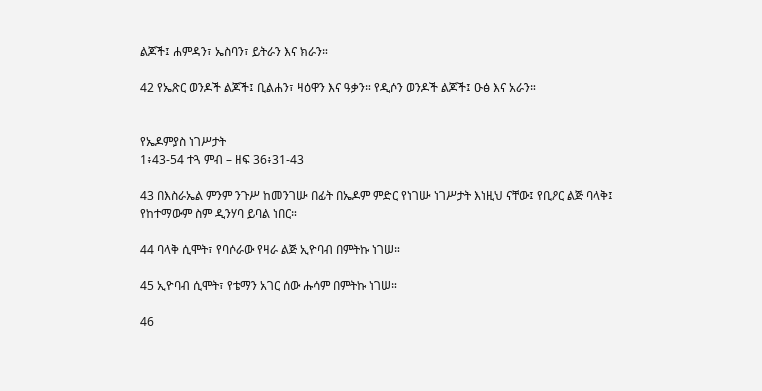ልጆች፤ ሐምዳን፣ ኤስባን፣ ይትራን እና ክራን።

42 የኤጽር ወንዶች ልጆች፤ ቢልሐን፣ ዛዕዋን እና ዓቃን። የዲሶን ወንዶች ልጆች፤ ዑፅ እና አራን።


የኤዶምያስ ነገሥታት
1፥43-54 ተጓ ምብ – ዘፍ 36፥31-43

43 በእስራኤል ምንም ንጉሥ ከመንገሡ በፊት በኤዶም ምድር የነገሡ ነገሥታት እነዚህ ናቸው፤ የቢዖር ልጅ ባላቅ፤ የከተማውም ስም ዲንሃባ ይባል ነበር።

44 ባላቅ ሲሞት፣ የባሶራው የዛራ ልጅ ኢዮባብ በምትኩ ነገሠ።

45 ኢዮባብ ሲሞት፣ የቴማን አገር ሰው ሑሳም በምትኩ ነገሠ።

46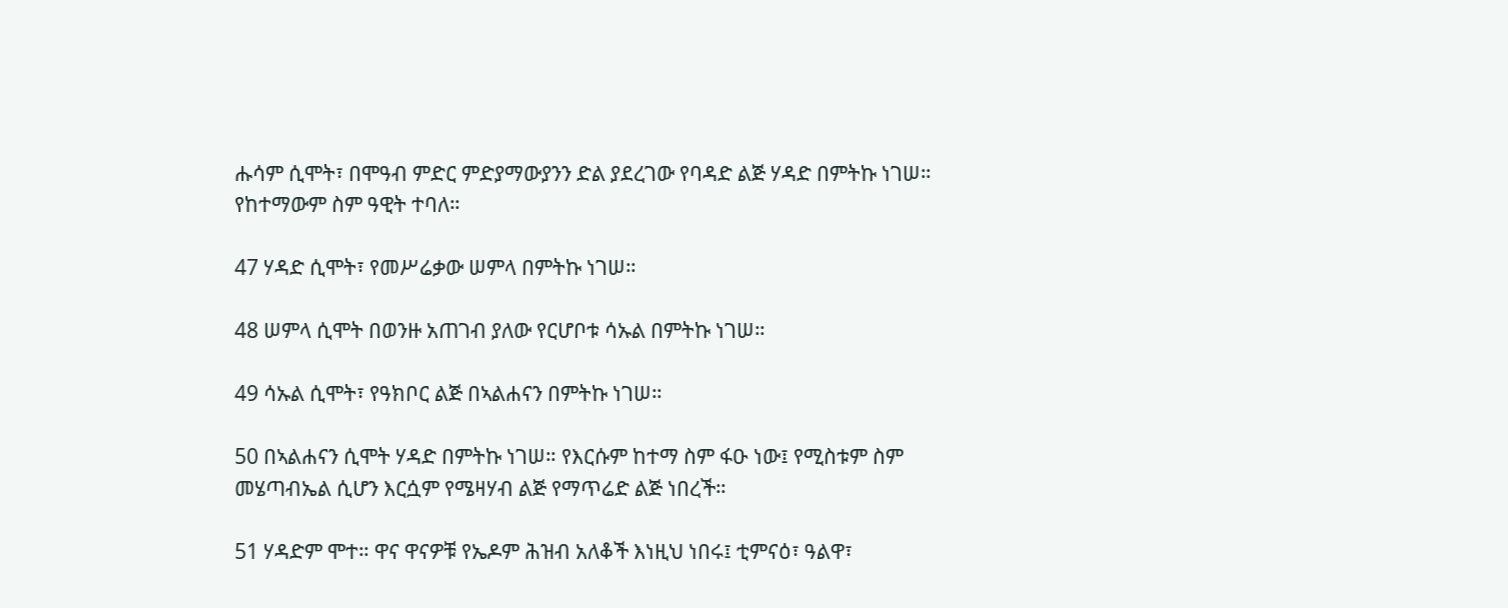ሑሳም ሲሞት፣ በሞዓብ ምድር ምድያማውያንን ድል ያደረገው የባዳድ ልጅ ሃዳድ በምትኩ ነገሠ። የከተማውም ስም ዓዊት ተባለ።

47 ሃዳድ ሲሞት፣ የመሥሬቃው ሠምላ በምትኩ ነገሠ።

48 ሠምላ ሲሞት በወንዙ አጠገብ ያለው የርሆቦቱ ሳኡል በምትኩ ነገሠ።

49 ሳኡል ሲሞት፣ የዓክቦር ልጅ በኣልሐናን በምትኩ ነገሠ።

50 በኣልሐናን ሲሞት ሃዳድ በምትኩ ነገሠ። የእርሱም ከተማ ስም ፋዑ ነው፤ የሚስቱም ስም መሄጣብኤል ሲሆን እርሷም የሜዛሃብ ልጅ የማጥሬድ ልጅ ነበረች።

51 ሃዳድም ሞተ። ዋና ዋናዎቹ የኤዶም ሕዝብ አለቆች እነዚህ ነበሩ፤ ቲምናዕ፣ ዓልዋ፣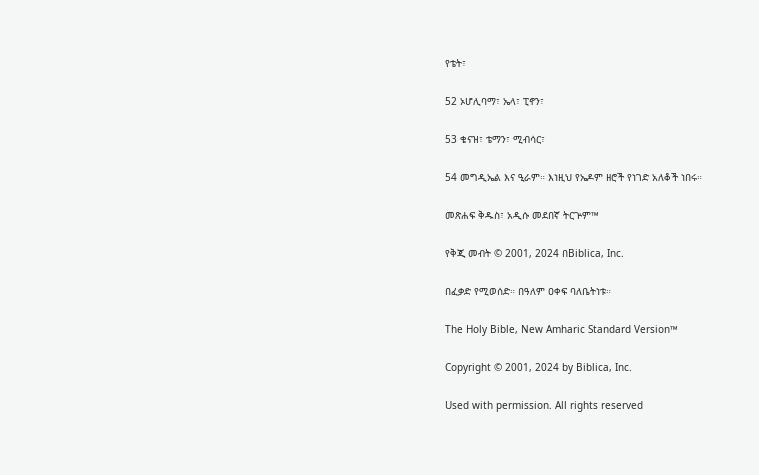የቴት፣

52 ኦሆሊባማ፣ ኤላ፣ ፒኖን፣

53 ቄናዝ፣ ቴማን፣ ሚብሳር፣

54 መግዲኤል እና ዒራም። እነዚህ የኤዶም ዘሮች የነገድ አለቆች ነበሩ።

መጽሐፍ ቅዱስ፣ አዲሱ መደበኛ ትርጕም™

የቅጂ መብት © 2001, 2024 በBiblica, Inc.

በፈቃድ የሚወሰድ። በዓለም ዐቀፍ ባለቤትነቱ።

The Holy Bible, New Amharic Standard Version™

Copyright © 2001, 2024 by Biblica, Inc.

Used with permission. All rights reserved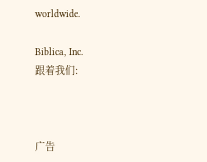worldwide.

Biblica, Inc.
跟着我们:



广告